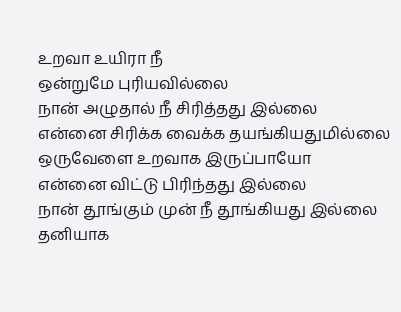உறவா உயிரா நீ
ஒன்றுமே புரியவில்லை
நான் அழுதால் நீ சிரித்தது இல்லை
என்னை சிரிக்க வைக்க தயங்கியதுமில்லை
ஒருவேளை உறவாக இருப்பாயோ
என்னை விட்டு பிரிந்தது இல்லை
நான் தூங்கும் முன் நீ தூங்கியது இல்லை
தனியாக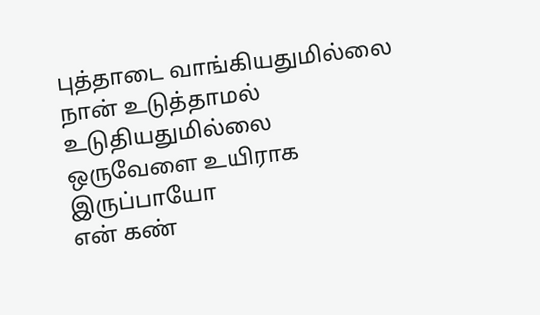புத்தாடை வாங்கியதுமில்லை
நான் உடுத்தாமல் உடுதியதுமில்லை
ஒருவேளை உயிராக இருப்பாயோ
என் கண்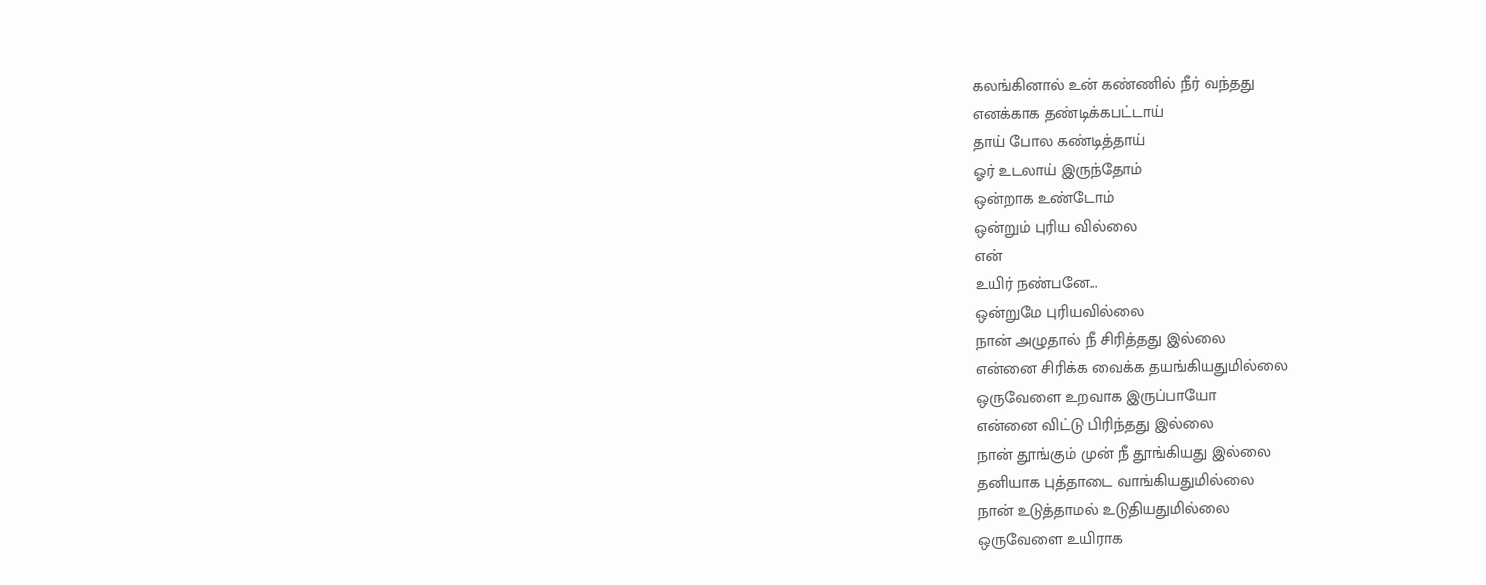கலங்கினால் உன் கண்ணில் நீர் வந்தது
எனக்காக தண்டிக்கபட்டாய்
தாய் போல கண்டித்தாய்
ஓர் உடலாய் இருந்தோம்
ஒன்றாக உண்டோம்
ஒன்றும் புரிய வில்லை
என்
உயிர் நண்பனே...
ஒன்றுமே புரியவில்லை
நான் அழுதால் நீ சிரித்தது இல்லை
என்னை சிரிக்க வைக்க தயங்கியதுமில்லை
ஒருவேளை உறவாக இருப்பாயோ
என்னை விட்டு பிரிந்தது இல்லை
நான் தூங்கும் முன் நீ தூங்கியது இல்லை
தனியாக புத்தாடை வாங்கியதுமில்லை
நான் உடுத்தாமல் உடுதியதுமில்லை
ஒருவேளை உயிராக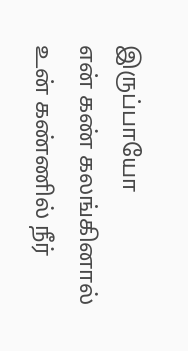இருப்பாயோ
என் கண் கலங்கினால் உன் கண்ணில் நீர்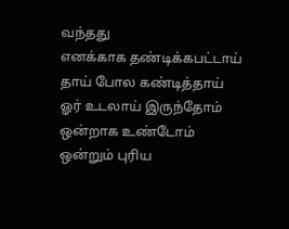வந்தது
எனக்காக தண்டிக்கபட்டாய்
தாய் போல கண்டித்தாய்
ஓர் உடலாய் இருந்தோம்
ஒன்றாக உண்டோம்
ஒன்றும் புரிய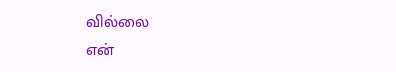வில்லை
என்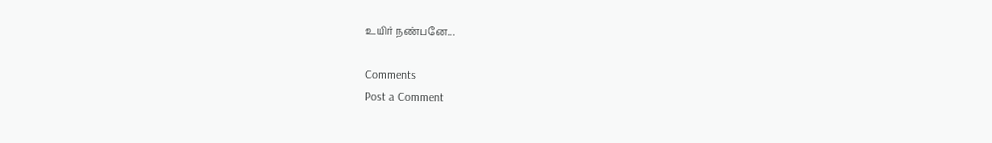உயிர் நண்பனே...

Comments
Post a Comment